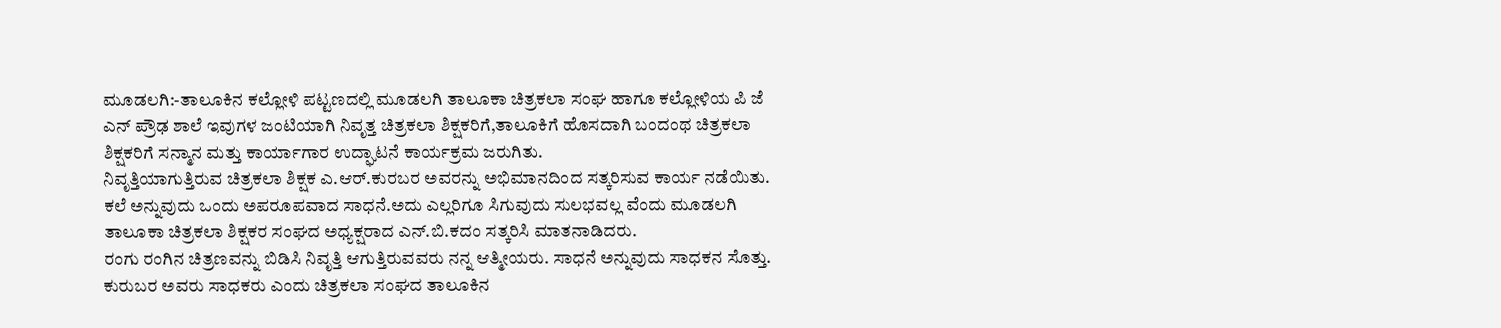ಮೂಡಲಗಿ:-ತಾಲೂಕಿನ ಕಲ್ಲೋಳಿ ಪಟ್ಟಣದಲ್ಲಿ ಮೂಡಲಗಿ ತಾಲೂಕಾ ಚಿತ್ರಕಲಾ ಸಂಘ ಹಾಗೂ ಕಲ್ಲೋಳಿಯ ಪಿ ಜೆ ಎನ್ ಪ್ರೌಢ ಶಾಲೆ ಇವುಗಳ ಜಂಟಿಯಾಗಿ ನಿವೃತ್ತ ಚಿತ್ರಕಲಾ ಶಿಕ್ಷಕರಿಗೆ,ತಾಲೂಕಿಗೆ ಹೊಸದಾಗಿ ಬಂದಂಥ ಚಿತ್ರಕಲಾ ಶಿಕ್ಷಕರಿಗೆ ಸನ್ಮಾನ ಮತ್ತು ಕಾರ್ಯಾಗಾರ ಉದ್ಘಾಟನೆ ಕಾರ್ಯಕ್ರಮ ಜರುಗಿತು.
ನಿವೃತ್ತಿಯಾಗುತ್ತಿರುವ ಚಿತ್ರಕಲಾ ಶಿಕ್ಷಕ ಎ.ಆರ್.ಕುರಬರ ಅವರನ್ನು ಅಭಿಮಾನದಿಂದ ಸತ್ಕರಿಸುವ ಕಾರ್ಯ ನಡೆಯಿತು.
ಕಲೆ ಅನ್ನುವುದು ಒಂದು ಅಪರೂಪವಾದ ಸಾಧನೆ.ಅದು ಎಲ್ಲರಿಗೂ ಸಿಗುವುದು ಸುಲಭವಲ್ಲ ವೆಂದು ಮೂಡಲಗಿ ತಾಲೂಕಾ ಚಿತ್ರಕಲಾ ಶಿಕ್ಷಕರ ಸಂಘದ ಅಧ್ಯಕ್ಷರಾದ ಎನ್.ಬಿ.ಕದಂ ಸತ್ಕರಿಸಿ ಮಾತನಾಡಿದರು.
ರಂಗು ರಂಗಿನ ಚಿತ್ರಣವನ್ನು ಬಿಡಿಸಿ ನಿವೃತ್ತಿ ಆಗುತ್ತಿರುವವರು ನನ್ನ ಆತ್ಮೀಯರು. ಸಾಧನೆ ಅನ್ನುವುದು ಸಾಧಕನ ಸೊತ್ತು. ಕುರುಬರ ಅವರು ಸಾಧಕರು ಎಂದು ಚಿತ್ರಕಲಾ ಸಂಘದ ತಾಲೂಕಿನ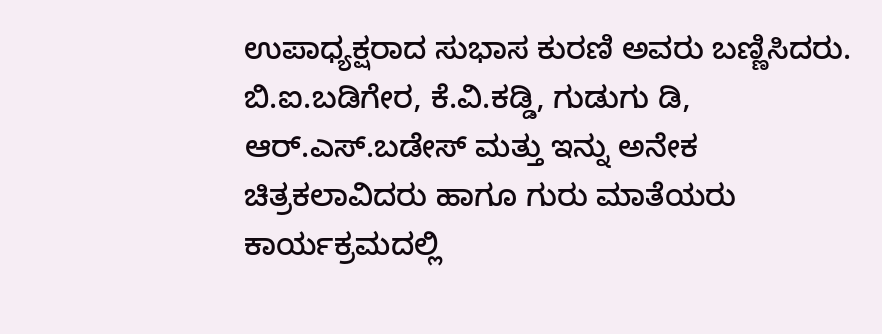ಉಪಾಧ್ಯಕ್ಷರಾದ ಸುಭಾಸ ಕುರಣಿ ಅವರು ಬಣ್ಣಿಸಿದರು.
ಬಿ.ಐ.ಬಡಿಗೇರ, ಕೆ.ವಿ.ಕಡ್ಡಿ, ಗುಡುಗು ಡಿ, ಆರ್.ಎಸ್.ಬಡೇಸ್ ಮತ್ತು ಇನ್ನು ಅನೇಕ ಚಿತ್ರಕಲಾವಿದರು ಹಾಗೂ ಗುರು ಮಾತೆಯರು ಕಾರ್ಯಕ್ರಮದಲ್ಲಿ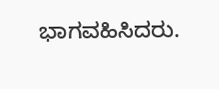ಭಾಗವಹಿಸಿದರು.